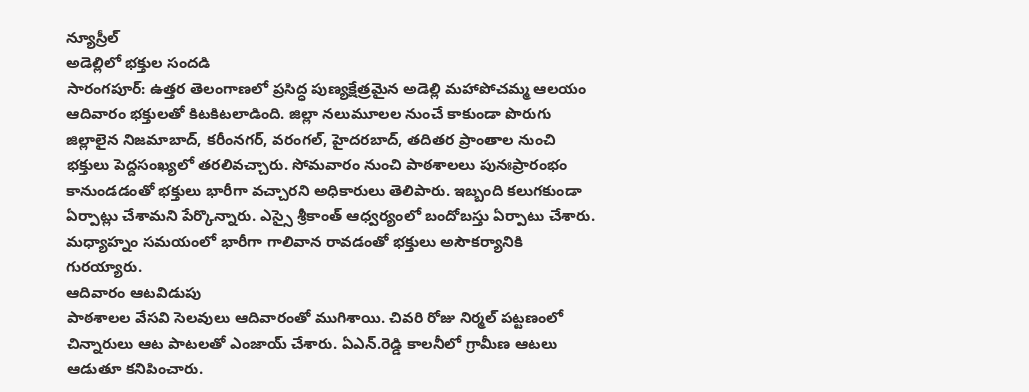న్యూస్రీల్
అడెల్లిలో భక్తుల సందడి
సారంగపూర్: ఉత్తర తెలంగాణలో ప్రసిద్ధ పుణ్యక్షేత్రమైన అడెల్లి మహాపోచమ్మ ఆలయం ఆదివారం భక్తులతో కిటకిటలాడింది. జిల్లా నలుమూలల నుంచే కాకుండా పొరుగు జిల్లాలైన నిజమాబాద్, కరీంనగర్, వరంగల్, హైదరబాద్, తదితర ప్రాంతాల నుంచి భక్తులు పెద్దసంఖ్యలో తరలివచ్చారు. సోమవారం నుంచి పాఠశాలలు పునఃప్రారంభం కానుండడంతో భక్తులు భారీగా వచ్చారని అధికారులు తెలిపారు. ఇబ్బంది కలుగకుండా ఏర్పాట్లు చేశామని పేర్కొన్నారు. ఎస్సై శ్రీకాంత్ ఆధ్వర్యంలో బందోబస్తు ఏర్పాటు చేశారు. మధ్యాహ్నం సమయంలో భారీగా గాలివాన రావడంతో భక్తులు అసౌకర్యానికి గురయ్యారు.
ఆదివారం ఆటవిడుపు
పాఠశాలల వేసవి సెలవులు ఆదివారంతో ముగిశాయి. చివరి రోజు నిర్మల్ పట్టణంలో చిన్నారులు ఆట పాటలతో ఎంజాయ్ చేశారు. ఏఎన్.రెడ్డి కాలనీలో గ్రామీణ ఆటలు ఆడుతూ కనిపించారు.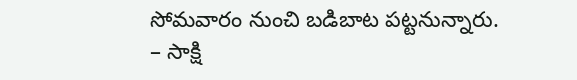సోమవారం నుంచి బడిబాట పట్టనున్నారు.
– సాక్షి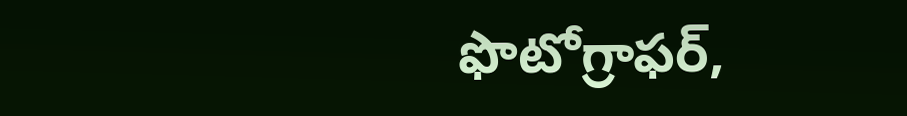ఫొటోగ్రాఫర్,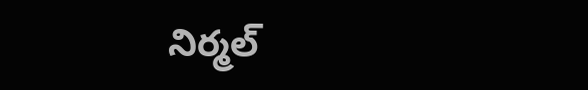నిర్మల్